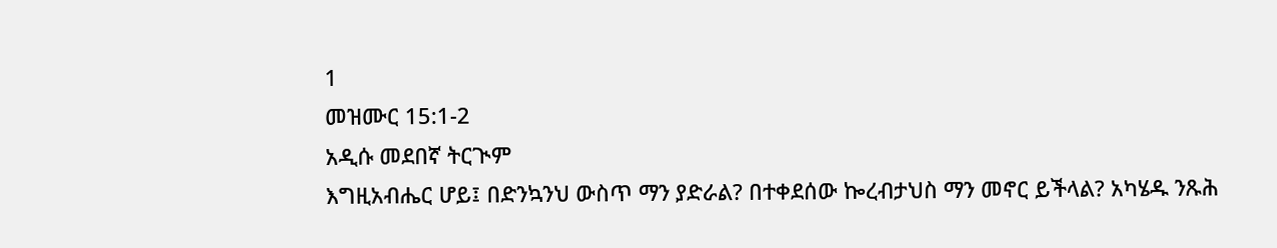1
መዝሙር 15:1-2
አዲሱ መደበኛ ትርጒም
እግዚአብሔር ሆይ፤ በድንኳንህ ውስጥ ማን ያድራል? በተቀደሰው ኰረብታህስ ማን መኖር ይችላል? አካሄዱ ንጹሕ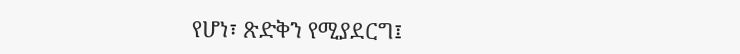የሆነ፣ ጽድቅን የሚያደርግ፤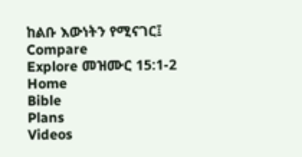ከልቡ እውነትን የሚናገር፤
Compare
Explore መዝሙር 15:1-2
Home
Bible
Plans
Videos